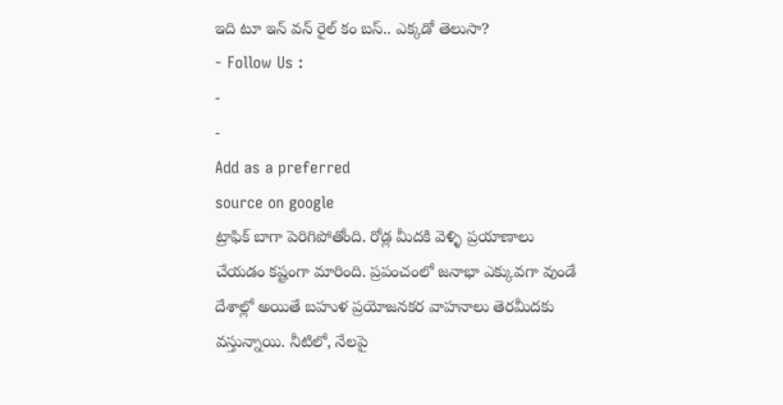ఇది టూ ఇన్ వన్ రైల్ కం బస్.. ఎక్కడో తెలుసా?
- Follow Us :
-
-
Add as a preferred
source on google
ట్రాఫిక్ బాగా పెరిగిపోతోంది. రోడ్ల మీదకి వెళ్ళి ప్రయాణాలు చేయడం కష్టంగా మారింది. ప్రపంచంలో జనాభా ఎక్కువగా వుండే దేశాల్లో అయితే బహుళ ప్రయోజనకర వాహనాలు తెరమీదకు వస్తున్నాయి. నీటిలో, నేలపై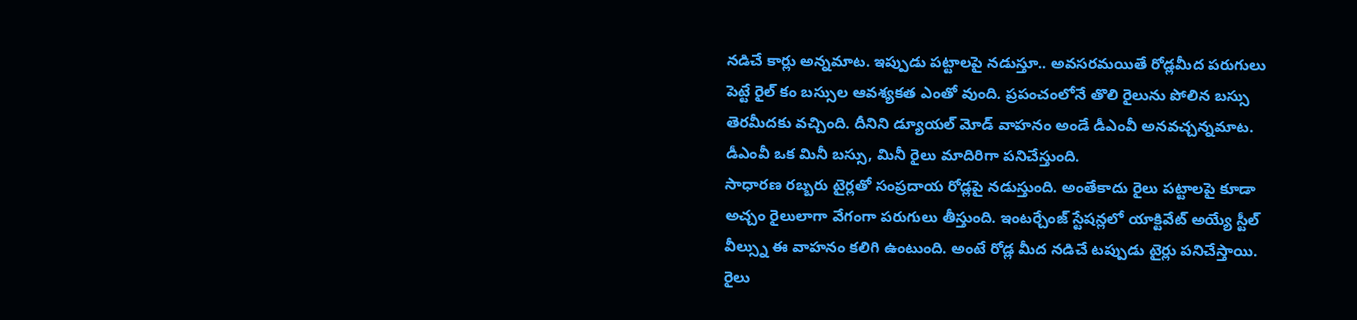నడిచే కార్లు అన్నమాట. ఇప్పుడు పట్టాలపై నడుస్తూ.. అవసరమయితే రోడ్లమీద పరుగులు పెట్టే రైల్ కం బస్సుల ఆవశ్యకత ఎంతో వుంది. ప్రపంచంలోనే తొలి రైలును పోలిన బస్సు తెరమీదకు వచ్చింది. దీనిని డ్యూయల్ మోడ్ వాహనం అండే డీఎంవీ అనవచ్చన్నమాట. డీఎంవీ ఒక మినీ బస్సు, మినీ రైలు మాదిరిగా పనిచేస్తుంది.
సాధారణ రబ్బరు టైర్లతో సంప్రదాయ రోడ్లపై నడుస్తుంది. అంతేకాదు రైలు పట్టాలపై కూడా అచ్చం రైలులాగా వేగంగా పరుగులు తీస్తుంది. ఇంటర్చేంజ్ స్టేషన్లలో యాక్టివేట్ అయ్యే స్టీల్ వీల్స్ను ఈ వాహనం కలిగి ఉంటుంది. అంటే రోడ్ల మీద నడిచే టప్పుడు టైర్లు పనిచేస్తాయి. రైలు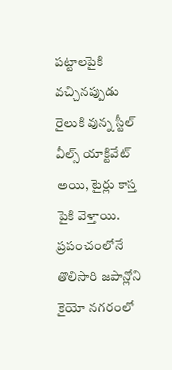పట్టాలపైకి వచ్చినప్పుడు రైలుకి వున్న స్టీల్ వీల్స్ యాక్టివేట్ అయి, టైర్లు కాస్త పైకి వెళ్తాయి. ప్రపంచంలోనే తొలిసారి జపాన్లోని కైయో నగరంలో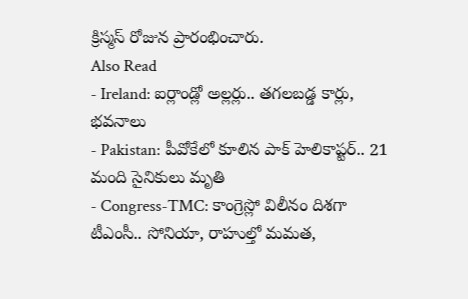క్రిస్మస్ రోజున ప్రారంభించారు.
Also Read
- Ireland: ఐర్లాండ్లో అల్లర్లు.. తగలబడ్డ కార్లు, భవనాలు
- Pakistan: పీవోకేలో కూలిన పాక్ హెలికాప్టర్.. 21 మంది సైనికులు మృతి
- Congress-TMC: కాంగ్రెస్లో విలీనం దిశగా టీఎంసీ.. సోనియా, రాహుల్తో మమత,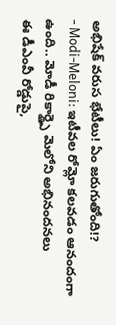అభిషేక్ వరుస భేటీలు! ఏం జరుగుతోంది!?
- Modi-Meloni: ఇటీవల రోమ్లో కలవడం ఆనందంగా ఉంది.. మోడీ రికార్డ్పై మెలోని అభినందనలు
ఈ డీఎంవీ రోడ్డుపై,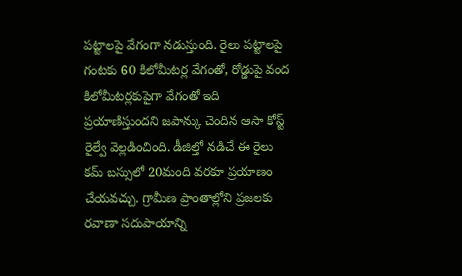పట్టాలపై వేగంగా నడుస్తుంది. రైలు పట్టాలపై గంటకు 60 కిలోమీటర్ల వేగంతో, రోడ్డుపై వంద కిలోమీటర్లకుపైగా వేగంతో ఇది ప్రయాణిస్తుందని జపాన్కు చెందిన ఆసా కోస్ట్ రైల్వే వెల్లడించింది. డీజిల్తో నడిచే ఈ రైలు కమ్ బస్సులో 20మంది వరకూ ప్రయాణం చేయవచ్చు. గ్రామీణ ప్రాంతాల్లోని ప్రజలకు రవాణా సదుపాయాన్ని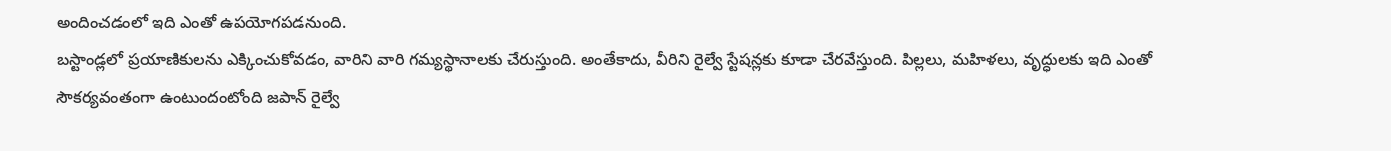అందించడంలో ఇది ఎంతో ఉపయోగపడనుంది.
బస్టాండ్లలో ప్రయాణికులను ఎక్కించుకోవడం, వారిని వారి గమ్యస్థానాలకు చేరుస్తుంది. అంతేకాదు, వీరిని రైల్వే స్టేషన్లకు కూడా చేరవేస్తుంది. పిల్లలు, మహిళలు, వృద్ధులకు ఇది ఎంతో సౌకర్యవంతంగా ఉంటుందంటోంది జపాన్ రైల్వే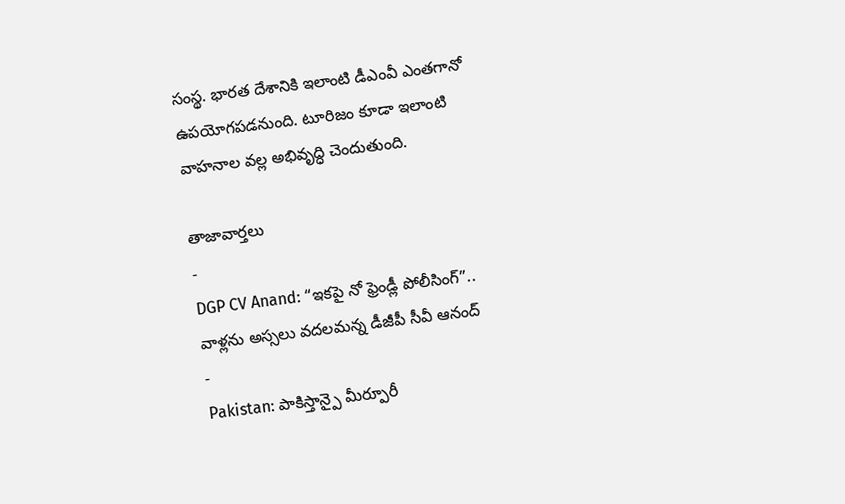సంస్థ. భారత దేశానికి ఇలాంటి డీఎంవీ ఎంతగానో ఉపయోగపడనుంది. టూరిజం కూడా ఇలాంటి వాహనాల వల్ల అభివృద్ధి చెందుతుంది.

తాజావార్తలు
-
DGP CV Anand: “ఇకపై నో ఫ్రెండ్లీ పోలీసింగ్”.. వాళ్లను అస్సలు వదలమన్న డీజీపీ సీవీ ఆనంద్
-
Pakistan: పాకిస్తాన్పై మీర్పూరీ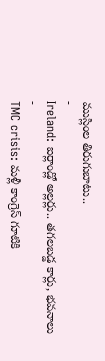ముస్లింల తిరుగుబాటు..
-
Ireland: ఐర్లాండ్లో అల్లర్లు.. తగలబడ్డ కార్లు, భవనాలు
-
TMC crisis: మళ్లీ కాంగ్రెస్ గూటికి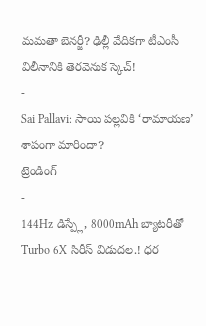మమతా బెనర్జీ? ఢిల్లీ వేదికగా టీఎంసీ విలీనానికి తెరవెనుక స్కెచ్!
-
Sai Pallavi: సాయి పల్లవికి ‘రామాయణ’ శాపంగా మారిందా?
ట్రెండింగ్
-
144Hz డిస్ప్లే, 8000mAh బ్యాటరీతో Turbo 6X సిరీస్ విడుదల.! ధర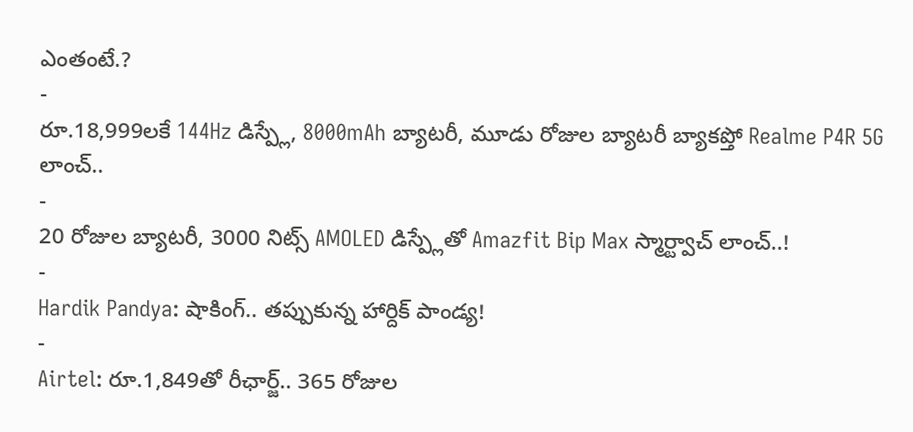ఎంతంటే.?
-
రూ.18,999లకే 144Hz డిస్ప్లే, 8000mAh బ్యాటరీ, మూడు రోజుల బ్యాటరీ బ్యాకప్తో Realme P4R 5G లాంచ్..
-
20 రోజుల బ్యాటరీ, 3000 నిట్స్ AMOLED డిస్ప్లేతో Amazfit Bip Max స్మార్ట్వాచ్ లాంచ్..!
-
Hardik Pandya: షాకింగ్.. తప్పుకున్న హార్దిక్ పాండ్య!
-
Airtel: రూ.1,849తో రీఛార్జ్.. 365 రోజుల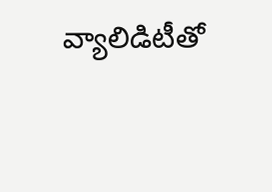వ్యాలిడిటీతో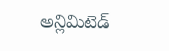అన్లిమిటెడ్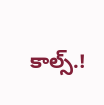కాల్స్.!